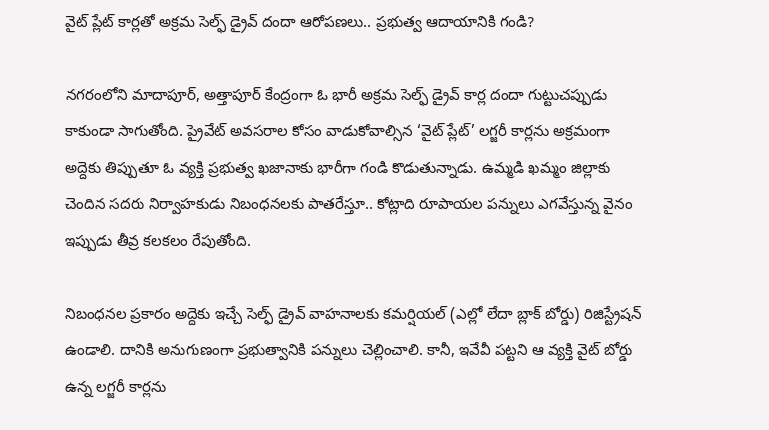వైట్ ప్లేట్ కార్లతో అక్రమ సెల్ఫ్ డ్రైవ్ దందా ఆరోపణలు.. ప్రభుత్వ ఆదాయానికి గండి?

నగరంలోని మాదాపూర్, అత్తాపూర్ కేంద్రంగా ఓ భారీ అక్రమ సెల్ఫ్ డ్రైవ్ కార్ల దందా గుట్టుచప్పుడు కాకుండా సాగుతోంది. ప్రైవేట్ అవసరాల కోసం వాడుకోవాల్సిన ‘వైట్ ప్లేట్’ లగ్జరీ కార్లను అక్రమంగా అద్దెకు తిప్పుతూ ఓ వ్యక్తి ప్రభుత్వ ఖజానాకు భారీగా గండి కొడుతున్నాడు. ఉమ్మడి ఖమ్మం జిల్లాకు చెందిన సదరు నిర్వాహకుడు నిబంధనలకు పాతరేస్తూ.. కోట్లాది రూపాయల పన్నులు ఎగవేస్తున్న వైనం ఇప్పుడు తీవ్ర కలకలం రేపుతోంది.

నిబంధనల ప్రకారం అద్దెకు ఇచ్చే సెల్ఫ్ డ్రైవ్ వాహనాలకు కమర్షియల్ (ఎల్లో లేదా బ్లాక్ బోర్డు) రిజిస్ట్రేషన్ ఉండాలి. దానికి అనుగుణంగా ప్రభుత్వానికి పన్నులు చెల్లించాలి. కానీ, ఇవేవీ పట్టని ఆ వ్యక్తి వైట్ బోర్డు ఉన్న లగ్జరీ కార్లను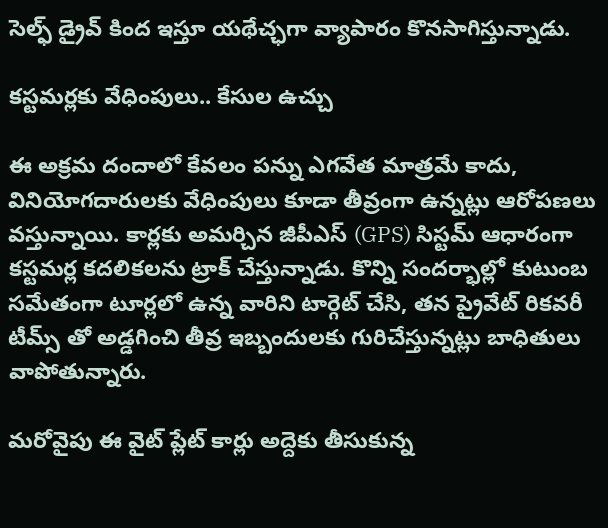సెల్ఫ్ డ్రైవ్ కింద ఇస్తూ యథేచ్ఛగా వ్యాపారం కొనసాగిస్తున్నాడు.

కస్టమర్లకు వేధింపులు.. కేసుల ఉచ్చు

ఈ అక్రమ దందాలో కేవలం పన్ను ఎగవేత మాత్రమే కాదు, వినియోగదారులకు వేధింపులు కూడా తీవ్రంగా ఉన్నట్లు ఆరోపణలు వస్తున్నాయి. కార్లకు అమర్చిన జీపీఎస్ (GPS) సిస్టమ్ ఆధారంగా కస్టమర్ల కదలికలను ట్రాక్ చేస్తున్నాడు. కొన్ని సందర్భాల్లో కుటుంబ సమేతంగా టూర్లలో ఉన్న వారిని టార్గెట్ చేసి, తన ప్రైవేట్ రికవరీ టీమ్స్ తో అడ్డగించి తీవ్ర ఇబ్బందులకు గురిచేస్తున్నట్లు బాధితులు వాపోతున్నారు.

మరోవైపు ఈ వైట్ ప్లేట్ కార్లు అద్దెకు తీసుకున్న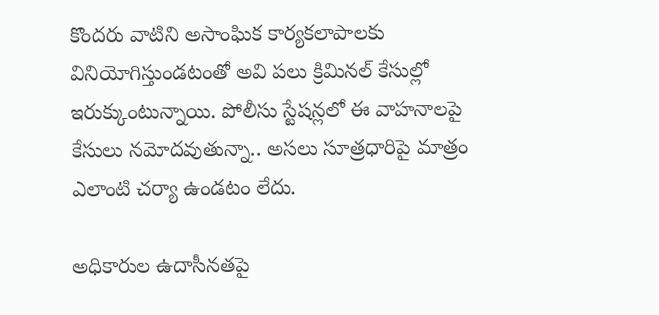కొందరు వాటిని అసాంఘిక కార్యకలాపాలకు వినియోగిస్తుండటంతో అవి పలు క్రిమినల్ కేసుల్లో ఇరుక్కుంటున్నాయి. పోలీసు స్టేషన్లలో ఈ వాహనాలపై కేసులు నమోదవుతున్నా.. అసలు సూత్రధారిపై మాత్రం ఎలాంటి చర్యా ఉండటం లేదు.

అధికారుల ఉదాసీనతపై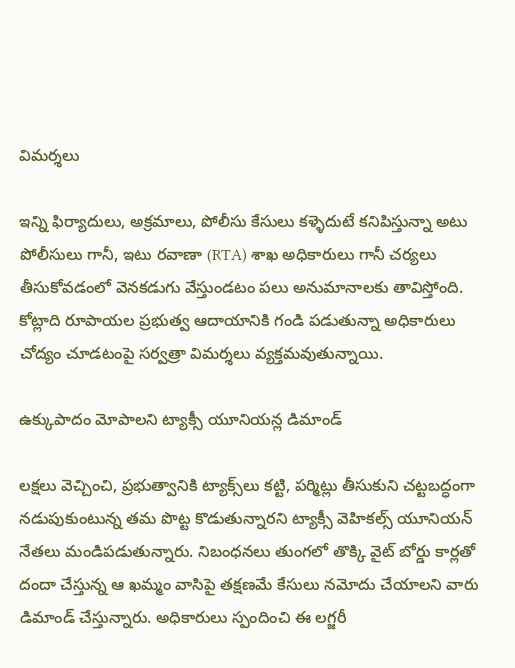విమర్శలు

ఇన్ని ఫిర్యాదులు, అక్రమాలు, పోలీసు కేసులు కళ్ళెదుటే కనిపిస్తున్నా అటు పోలీసులు గానీ, ఇటు రవాణా (RTA) శాఖ అధికారులు గానీ చర్యలు తీసుకోవడంలో వెనకడుగు వేస్తుండటం పలు అనుమానాలకు తావిస్తోంది. కోట్లాది రూపాయల ప్రభుత్వ ఆదాయానికి గండి పడుతున్నా అధికారులు చోద్యం చూడటంపై సర్వత్రా విమర్శలు వ్యక్తమవుతున్నాయి.

ఉక్కుపాదం మోపాలని ట్యాక్సీ యూనియన్ల డిమాండ్

లక్షలు వెచ్చించి, ప్రభుత్వానికి ట్యాక్స్‌లు కట్టి, పర్మిట్లు తీసుకుని చట్టబద్ధంగా నడుపుకుంటున్న తమ పొట్ట కొడుతున్నారని ట్యాక్సీ వెహికల్స్ యూనియన్ నేతలు మండిపడుతున్నారు. నిబంధనలు తుంగలో తొక్కి వైట్ బోర్డు కార్లతో దందా చేస్తున్న ఆ ఖమ్మం వాసిపై తక్షణమే కేసులు నమోదు చేయాలని వారు డిమాండ్ చేస్తున్నారు. అధికారులు స్పందించి ఈ లగ్జరీ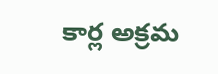కార్ల అక్రమ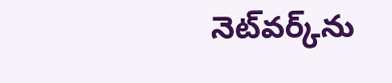నెట్‌వర్క్‌ను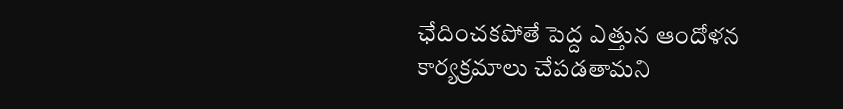ఛేదించకపోతే పెద్ద ఎత్తున ఆందోళన కార్యక్రమాలు చేపడతామని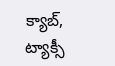క్యాబ్, ట్యాక్సీ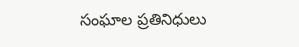సంఘాల ప్రతినిధులు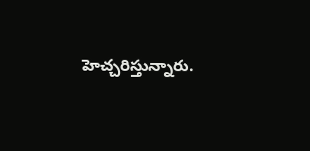హెచ్చరిస్తున్నారు.